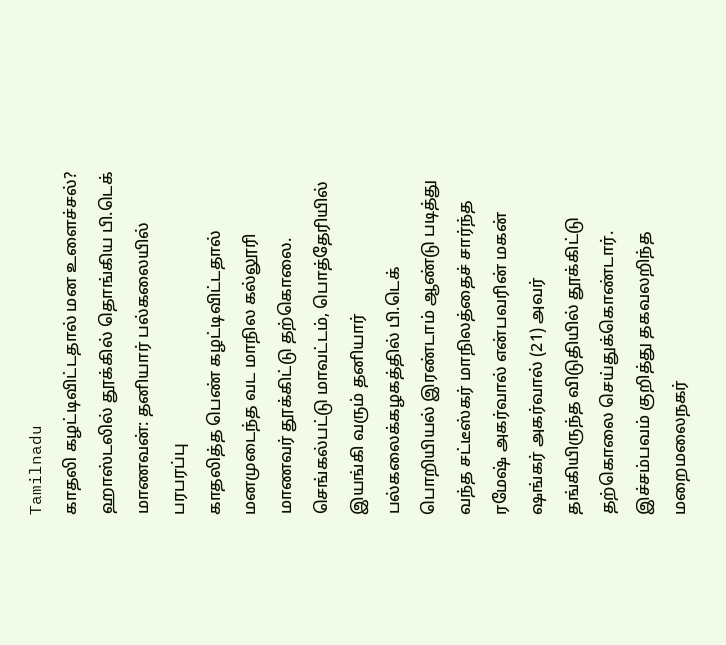Tamilnadu
காதலி கழட்டிவிட்டதால் மன உளைச்சல்? ஹாஸ்டலில் தூக்கில் தொங்கிய பி.டெக் மாணவன்: தனியார் பல்கலையில் பரபரப்பு
காதலித்த பெண் கழட்டிவிட்டதால் மனமுடைந்த வட மாநில கல்லூரி மாணவர் தூக்கிட்டு தற்கொலை.
செங்கல்பட்டு மாவட்டம், பொத்தேரியில் இயங்கி வரும் தனியார் பல்கலைக்கழகத்தில் பி.டெக் பொறியியல் இரண்டாம் ஆண்டு படித்து வந்த சட்டீஸ்கர் மாநிலத்தைச் சார்ந்த ரமேஷ் அகர்வால் என்பவரின் மகன் ஷங்கர் அகர்வால் (21) அவர் தங்கியிருந்த விடுதியில் தூக்கிட்டு தற்கொலை செய்துக்கொண்டார்.
இச்சம்பவம் குறித்து தகவலறிந்த மறைமலைநகர்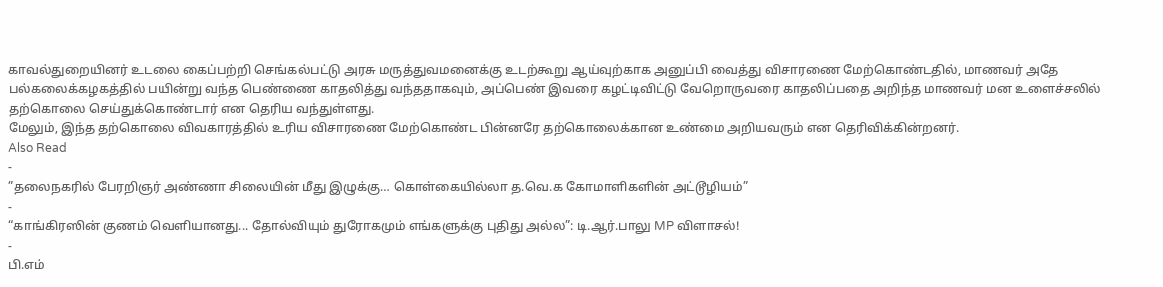காவல்துறையினர் உடலை கைப்பற்றி செங்கல்பட்டு அரசு மருத்துவமனைக்கு உடற்கூறு ஆய்வுற்காக அனுப்பி வைத்து விசாரணை மேற்கொண்டதில், மாணவர் அதே பல்கலைக்கழகத்தில் பயின்று வந்த பெண்ணை காதலித்து வந்ததாகவும், அப்பெண் இவரை கழட்டிவிட்டு வேறொருவரை காதலிப்பதை அறிந்த மாணவர் மன உளைச்சலில் தற்கொலை செய்துக்கொண்டார் என தெரிய வந்துள்ளது.
மேலும், இந்த தற்கொலை விவகாரத்தில் உரிய விசாரணை மேற்கொண்ட பின்னரே தற்கொலைக்கான உண்மை அறியவரும் என தெரிவிக்கின்றனர்.
Also Read
-
”தலைநகரில் பேரறிஞர் அண்ணா சிலையின் மீது இழுக்கு… கொள்கையில்லா த.வெ.க கோமாளிகளின் அட்டூழியம்”
-
“காங்கிரஸின் குணம் வெளியானது... தோல்வியும் துரோகமும் எங்களுக்கு புதிது அல்ல”: டி.ஆர்.பாலு MP விளாசல்!
-
பி.எம்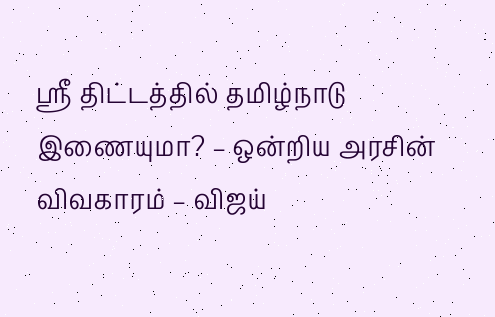ஸ்ரீ திட்டத்தில் தமிழ்நாடு இணையுமா? – ஒன்றிய அரசின் விவகாரம் – விஜய்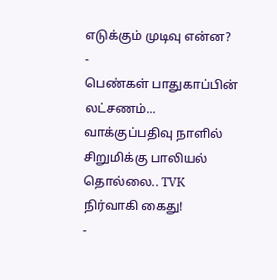எடுக்கும் முடிவு என்ன?
-
பெண்கள் பாதுகாப்பின் லட்சணம்... வாக்குப்பதிவு நாளில் சிறுமிக்கு பாலியல் தொல்லை.. TVK நிர்வாகி கைது!
-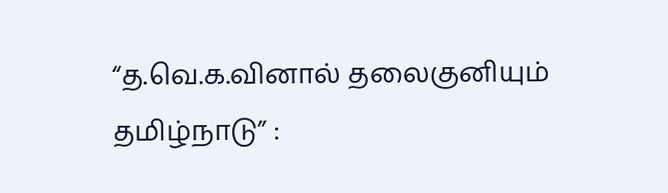“த.வெ.க.வினால் தலைகுனியும் தமிழ்நாடு” :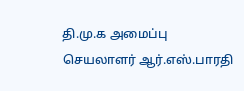தி.மு.க அமைப்பு செயலாளர் ஆர்.எஸ்.பாரதி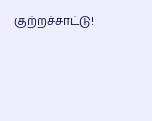குற்றச்சாட்டு!